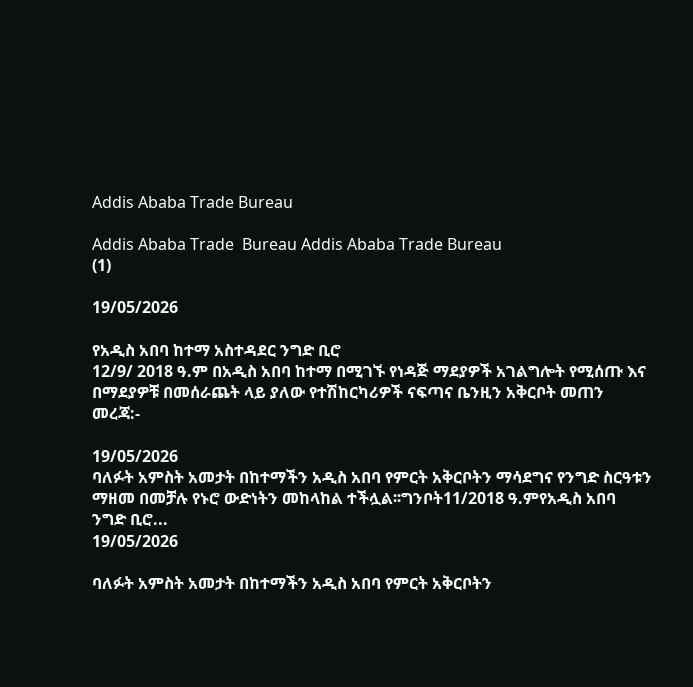Addis Ababa Trade Bureau

Addis Ababa Trade  Bureau Addis Ababa Trade Bureau
(1)

19/05/2026

የአዲስ አበባ ከተማ አስተዳደር ንግድ ቢሮ
12/9/ 2018 ዓ.ም በአዲስ አበባ ከተማ በሚገኙ የነዳጅ ማደያዎች አገልግሎት የሚሰጡ እና በማደያዎቹ በመሰራጨት ላይ ያለው የተሽከርካሪዎች ናፍጣና ቤንዚን አቅርቦት መጠን መረጃ:-

19/05/2026
ባለፉት አምስት አመታት በከተማችን አዲስ አበባ የምርት አቅርቦትን ማሳደግና የንግድ ስርዓቱን ማዘመ በመቻሉ የኑሮ ውድነትን መከላከል ተችሏል፡፡ግንቦት11/2018 ዓ.ምየአዲስ አበባ ንግድ ቢሮ...
19/05/2026

ባለፉት አምስት አመታት በከተማችን አዲስ አበባ የምርት አቅርቦትን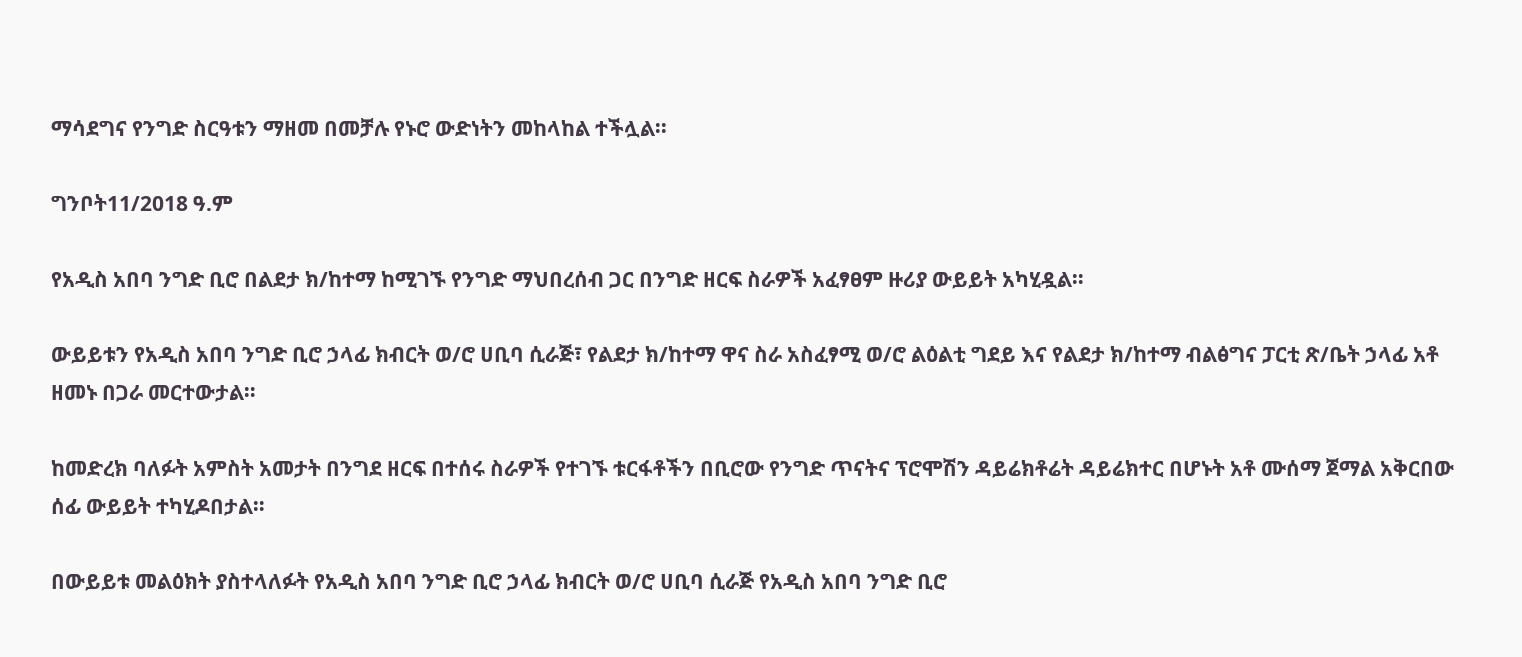ማሳደግና የንግድ ስርዓቱን ማዘመ በመቻሉ የኑሮ ውድነትን መከላከል ተችሏል፡፡

ግንቦት11/2018 ዓ.ም

የአዲስ አበባ ንግድ ቢሮ በልደታ ክ/ከተማ ከሚገኙ የንግድ ማህበረሰብ ጋር በንግድ ዘርፍ ስራዎች አፈፃፀም ዙሪያ ውይይት አካሂዷል።

ውይይቱን የአዲስ አበባ ንግድ ቢሮ ኃላፊ ክብርት ወ/ሮ ሀቢባ ሲራጅ፣ የልደታ ክ/ከተማ ዋና ስራ አስፈፃሚ ወ/ሮ ልዕልቲ ግደይ እና የልደታ ክ/ከተማ ብልፅግና ፓርቲ ጽ/ቤት ኃላፊ አቶ ዘመኑ በጋራ መርተውታል።

ከመድረክ ባለፉት አምስት አመታት በንግደ ዘርፍ በተሰሩ ስራዎች የተገኙ ቱርፋቶችን በቢሮው የንግድ ጥናትና ፕሮሞሽን ዳይሬክቶሬት ዳይሬክተር በሆኑት አቶ ሙሰማ ጀማል አቅርበው ሰፊ ውይይት ተካሂዶበታል።

በውይይቱ መልዕክት ያስተላለፉት የአዲስ አበባ ንግድ ቢሮ ኃላፊ ክብርት ወ/ሮ ሀቢባ ሲራጅ የአዲስ አበባ ንግድ ቢሮ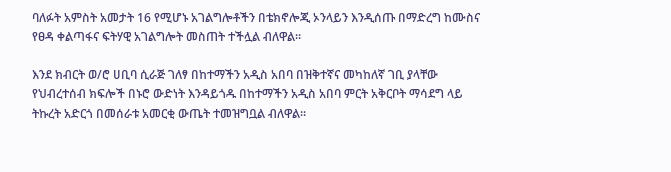ባለፉት አምስት አመታት 16 የሚሆኑ አገልግሎቶችን በቴክኖሎጂ ኦንላይን እንዲሰጡ በማድረግ ከሙስና የፀዳ ቀልጣፋና ፍትሃዊ አገልግሎት መስጠት ተችሏል ብለዋል።

እንደ ክብርት ወ/ሮ ሀቢባ ሲራጅ ገለፃ በከተማችን አዲስ አበባ በዝቅተኛና መካከለኛ ገቢ ያላቸው የህብረተሰብ ክፍሎች በኑሮ ውድነት እንዳይጎዱ በከተማችን አዲስ አበባ ምርት አቅርቦት ማሳደግ ላይ ትኩረት አድርጎ በመሰራቱ አመርቂ ውጤት ተመዝግቧል ብለዋል፡፡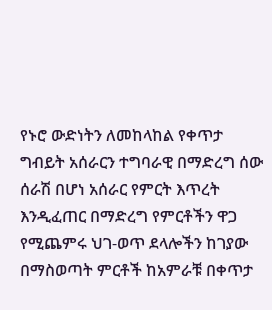የኑሮ ውድነትን ለመከላከል የቀጥታ ግብይት አሰራርን ተግባራዊ በማድረግ ሰው ሰራሽ በሆነ አሰራር የምርት እጥረት እንዲፈጠር በማድረግ የምርቶችን ዋጋ የሚጨምሩ ህገ-ወጥ ደላሎችን ከገያው በማስወጣት ምርቶች ከአምራቹ በቀጥታ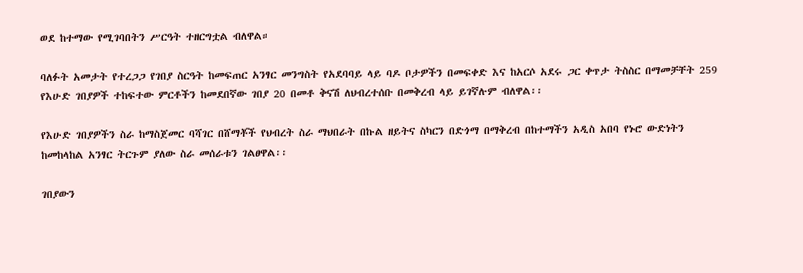ወደ ከተማው የሚገባበትን ሥርዓት ተዘርግቷል ብለዋል።

ባለፉት አመታት የተረጋጋ የገበያ ስርዓት ከመፍጠር አንፃር መንግስት የአደባባይ ላይ ባዶ ቦታዎችን በመፍቀድ እና ከአርሶ አደሩ ጋር ቀጥታ ትስስር በማመቻቸት 259 የእሁድ ገበያዎች ተከፍተው ምርቶችን ከመደበኛው ገበያ 20 በመቶ ቅናሽ ለህብረተሰቡ በመቅረብ ላይ ይገኛሉም ብለዋል፡፡

የእሁድ ገበያዎችን ስራ ከማስጀመር ባሻገር በሸማቾች የህብረት ስራ ማህበራት በኩል ዘይትና ስካርን በድጎማ በማቅረብ በከተማችን አዲስ አበባ የኑሮ ውድነትን ከመከላከል አንፃር ትርጉም ያለው ስራ መሰራቱን ገልፀዋል፡፡

ገበያውን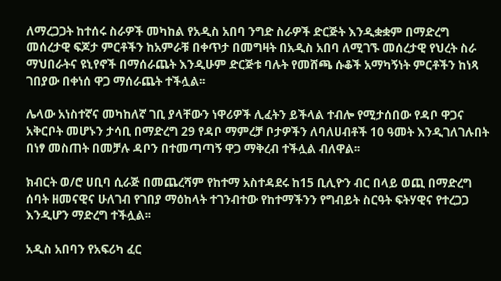ለማረጋጋት ከተሰሩ ስራዎች መካከል የአዲስ አበባ ንግድ ስራዎች ድርጅት እንዲቋቋም በማድረግ መሰረታዊ ፍጆታ ምርቶችን ከአምራቹ በቀጥታ በመግዛት በአዲስ አበባ ለሚገኙ መሰረታዊ የህረት ስራ ማህበራትና ዩኒየኖች በማሰራጨት እንዲሁም ድርጅቱ ባሉት የመሸጫ ሱቆች አማካኝነት ምርቶችን ከነጻ ገበያው በቀነሰ ዋጋ ማሰራጨት ተችሏል፡፡

ሌላው አነስተኛና መካከለኛ ገቢ ያላቸውን ነዋሪዎች ሊፈትን ይችላል ተብሎ የሚታሰበው የዳቦ ዋጋና አቅርቦት መሆኑን ታሳቢ በማድረግ 29 የዳቦ ማምረቻ ቦታዎችን ለባለሀብቶች 10 ዓመት እንዲገለገሉበት በነፃ መስጠት በመቻሉ ዳቦን በተመጣጣኝ ዋጋ ማቅረብ ተችሏል ብለዋል፡፡

ክብርት ወ/ሮ ሀቢባ ሲራጅ በመጨረሻም የከተማ አስተዳደሩ ከ15 ቢሊዮን ብር በላይ ወጪ በማድረግ ሰባት ዘመናዊና ሁለገብ የገበያ ማዕከላት ተገንብተው የከተማችንን የግብይት ስርዓት ፍትሃዊና የተረጋጋ እንዲሆን ማድረግ ተችሏል፡፡

አዲስ አበባን የአፍሪካ ፈር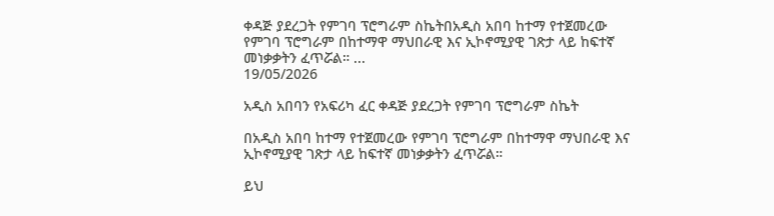ቀዳጅ ያደረጋት የምገባ ፕሮግራም ስኬትበአዲስ አበባ ከተማ የተጀመረው የምገባ ፕሮግራም በከተማዋ ማህበራዊ እና ኢኮኖሚያዊ ገጽታ ላይ ከፍተኛ መነቃቃትን ፈጥሯል። ...
19/05/2026

አዲስ አበባን የአፍሪካ ፈር ቀዳጅ ያደረጋት የምገባ ፕሮግራም ስኬት

በአዲስ አበባ ከተማ የተጀመረው የምገባ ፕሮግራም በከተማዋ ማህበራዊ እና ኢኮኖሚያዊ ገጽታ ላይ ከፍተኛ መነቃቃትን ፈጥሯል።

ይህ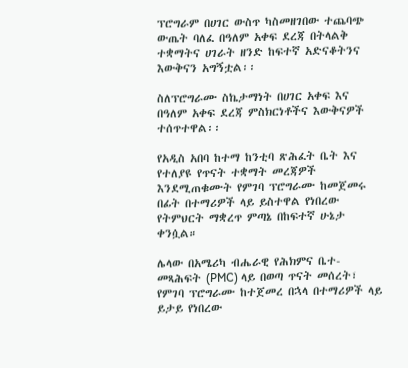ፕሮግራም በሀገር ውስጥ ካስመዘገበው ተጨባጭ ውጤት ባለፈ በዓለም አቀፍ ደረጃ በትላልቅ ተቋማትና ሀገራት ዘንድ ከፍተኛ አድናቆትንና እውቅናን አግኝቷል፡፡

ስለፕሮግራሙ ስኬታማነት በሀገር አቀፍ እና በዓለም አቀፍ ደረጃ ምስክርነቶችና እውቅናዎች ተሰጥተዋል፡፡

የአዲስ አበባ ከተማ ከንቲባ ጽሕፈት ቤት እና የተለያዩ የጥናት ተቋማት መረጃዎች እንደሚጠቁሙት የምገባ ፕሮግራሙ ከመጀመሩ በፊት በተማሪዎች ላይ ይስተዋል የነበረው የትምህርት ማቋረጥ ምጣኔ በከፍተኛ ሁኔታ ቀንሷል።

ሌላው በአሜሪካ ብሔራዊ የሕክምና ቤተ-መጻሕፍት (PMC) ላይ በወጣ ጥናት መሰረት፣ የምገባ ፕሮግራሙ ከተጀመረ በኋላ በተማሪዎች ላይ ይታይ የነበረው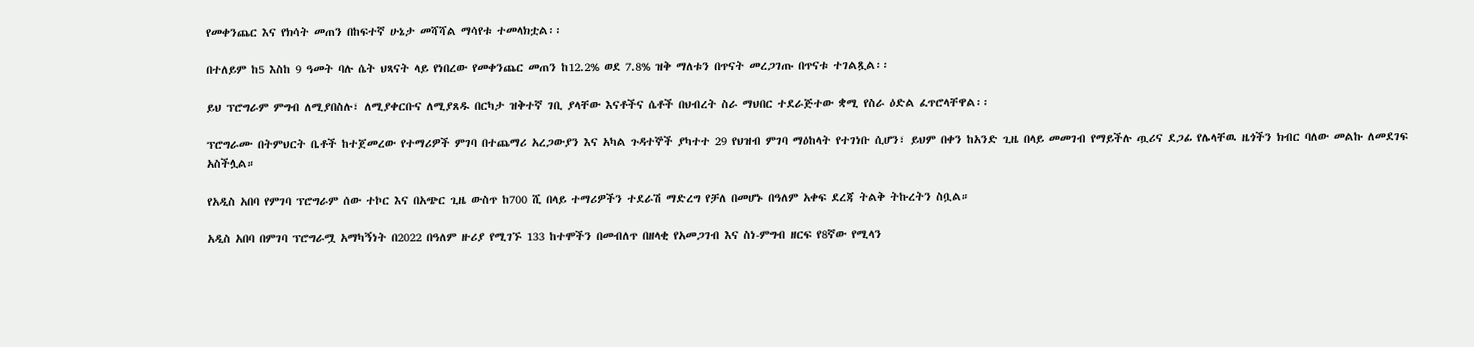የመቀንጨር እና የክሳት መጠን በከፍተኛ ሁኔታ መሻሻል ማሳየቱ ተመላክቷል፡፡

በተለይም ከ5 እስከ 9 ዓመት ባሉ ሴት ህጻናት ላይ የነበረው የመቀንጨር መጠን ከ12.2% ወደ 7.8% ዝቅ ማለቱን በጥናት መረጋገጡ በጥናቱ ተገልጿል፡፡

ይህ ፕሮግራም ምግብ ለሚያበስሉ፣ ለሚያቀርቡና ለሚያጸዱ በርካታ ዝቅተኛ ገቢ ያላቸው እናቶችና ሴቶች በህብረት ስራ ማህበር ተደራጅተው ቋሚ የስራ ዕድል ፈጥሮላቸዋል፡፡

ፕሮግራሙ በትምህርት ቤቶች ከተጀመረው የተማሪዎች ምገባ በተጨማሪ አረጋውያን እና አካል ጉዳተኞች ያካተተ 29 የህዝብ ምገባ ማዕከላት የተገነቡ ሲሆን፣ ይህም በቀን ከአንድ ጊዜ በላይ መመገብ የማይችሉ ጧሪና ደጋፊ የሌላቸዉ ዜጎችን ክብር ባለው መልኩ ለመደገፍ አስችሏል።

የአዲስ አበባ የምገባ ፕሮግራም ሰው ተኮር እና በአጭር ጊዜ ውስጥ ከ700 ሺ በላይ ተማሪዎችን ተደራሽ ማድረግ የቻለ በመሆኑ በዓለም አቀፍ ደረጃ ትልቅ ትኩረትን ስቧል።

አዲስ አበባ በምገባ ፕሮግራሟ አማካኝነት በ2022 በዓለም ዙሪያ የሚገኙ 133 ከተሞችን በመብለጥ በዘላቂ የአመጋገብ እና ስነ-ምግብ ዘርፍ የ8ኛው የሚላን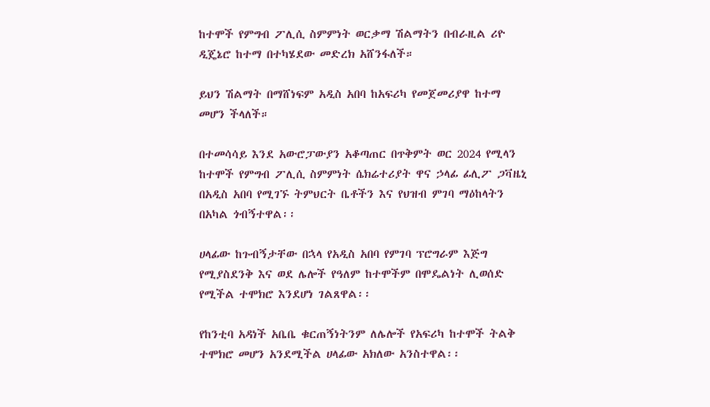ከተሞች የምግብ ፖሊሲ ስምምነት ወርቃማ ሽልማትን በብራዚል ሪዮ ዲጄኔሮ ከተማ በተካሄደው መድረክ አሸንፋለች።

ይህን ሽልማት በማሸነፍም አዲስ አበባ ከአፍሪካ የመጀመሪያዋ ከተማ መሆን ችላለች።

በተመሳሳይ እንደ አውሮፓውያን አቆጣጠር በጥቅምት ወር 2024 የሚላን ከተሞች የምግብ ፖሊሲ ስምምነት ሴክሬተሪያት ዋና ኃላፊ ፊሊፖ ጋቫዜኒ በአዲስ አበባ የሚገኙ ትምህርት ቤቶችን እና የህዝብ ምገባ ማዕከላትን በአካል ጎብኝተዋል፡፡

ሀላፊው ከጉብኝታቸው በኋላ የአዲስ አበባ የምገባ ፕሮግራም እጅግ የሚያስደንቅ እና ወደ ሌሎች የዓለም ከተሞችም በሞዴልነት ሊወሰድ የሚችል ተሞክሮ እንደሆነ ገልጸዋል፡፡

የከንቲባ አዳነች አቤቤ ቁርጠኝነትንም ለሌሎች የአፍሪካ ከተሞች ትልቅ ተሞክሮ መሆን አንደሚችል ሀላፊው አክለው አንስተዋል፡፡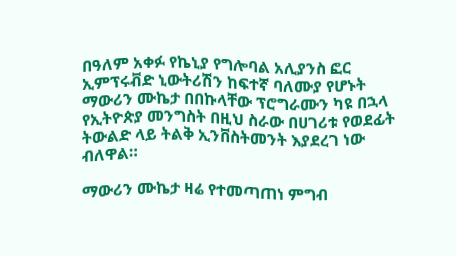በዓለም አቀፉ የኬኒያ የግሎባል አሊያንስ ፎር ኢምፕሩቭድ ኒውትሪሽን ከፍተኛ ባለሙያ የሆኑት ማውሪን ሙኬታ በበኩላቸው ፕሮግራሙን ካዩ በኋላ የኢትዮጵያ መንግስት በዚህ ስራው በሀገሪቱ የወደፊት ትውልድ ላይ ትልቅ ኢንቨስትመንት እያደረገ ነው ብለዋል።

ማውሪን ሙኬታ ዛሬ የተመጣጠነ ምግብ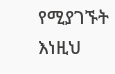የሚያገኙት እነዚህ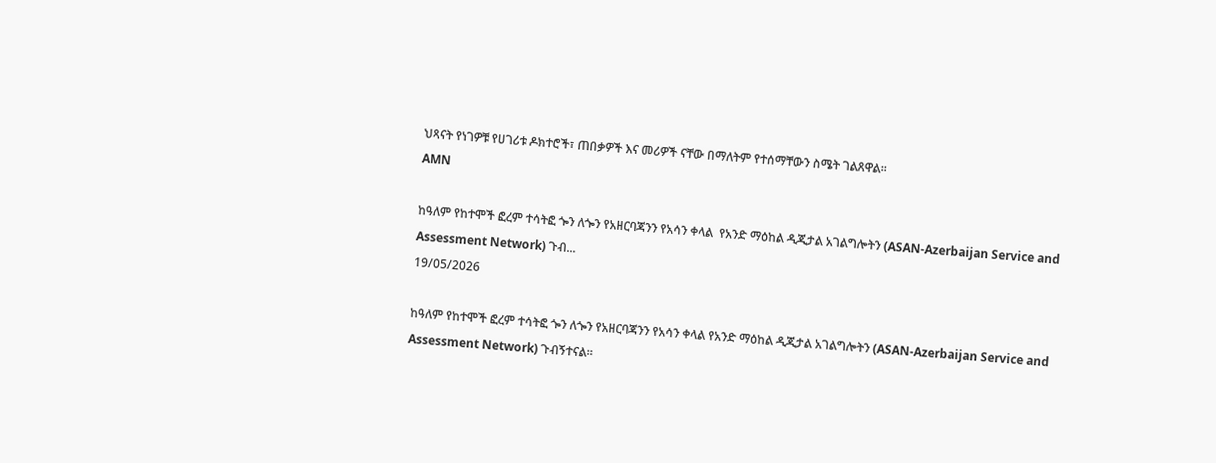ህጻናት የነገዎቹ የሀገሪቱ ዶክተሮች፣ ጠበቃዎች እና መሪዎች ናቸው በማለትም የተሰማቸውን ስሜት ገልጸዋል፡፡
AMN

ከዓለም የከተሞች ፎረም ተሳትፎ ጐን ለጐን የአዘርባጃንን የአሳን ቀላል  የአንድ ማዕከል ዲጂታል አገልግሎትን (ASAN-Azerbaijan Service and Assessment Network) ጉብ...
19/05/2026

ከዓለም የከተሞች ፎረም ተሳትፎ ጐን ለጐን የአዘርባጃንን የአሳን ቀላል የአንድ ማዕከል ዲጂታል አገልግሎትን (ASAN-Azerbaijan Service and Assessment Network) ጉብኝተናል።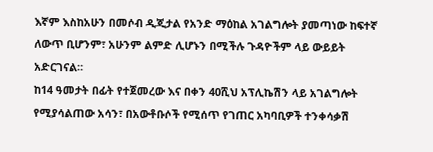እኛም እስከአሁን በመሶብ ዲጂታል የአንድ ማዕከል አገልግሎት ያመጣነው ከፍተኛ ለውጥ ቢሆንም፣ አሁንም ልምድ ሊሆኑን በሚችሉ ጉዳዮችም ላይ ውይይት አድርገናል።
ከ14 ዓመታት በፊት የተጀመረው እና በቀን 40ሺህ አፕሊኬሽን ላይ አገልግሎት የሚያሳልጠው አሳን፣ በአውቶቡሶች የሚሰጥ የገጠር አካባቢዎች ተንቀሳቃሽ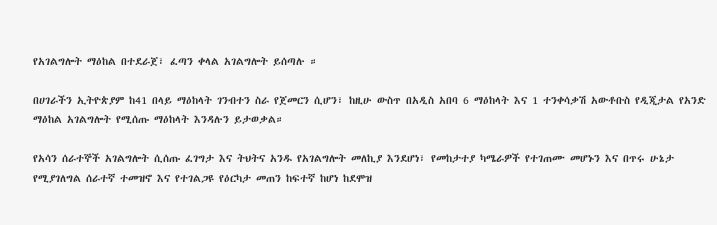የአገልግሎት ማዕከል በተደራጀ፣ ፈጣን ቀላል አገልግሎት ይሰጣሉ ።

በሀገራችን ኢትዮጵያም ከ41 በላይ ማዕከላት ገንብተን ስራ የጀመርን ሲሆን፣ ከዚሁ ውስጥ በአዲስ አበባ 6 ማዕከላት እና 1 ተንቀሳቃሽ አውቶቡስ የዲጂታል የአንድ ማዕከል አገልግሎት የሚሰጡ ማዕከላት እንዳሉን ይታወቃል።

የአሳን ሰራተኞች አገልግሎት ሲሰጡ ፈገግታ እና ትህትና አንዱ የአገልግሎት መለኪያ እንደሆነ፣ የመከታተያ ካሜራዎች የተገጠሙ መሆኑን እና በጥሩ ሁኔታ የሚያገለግል ሰራተኛ ተመዝኖ እና የተገልጋዩ የዕርካታ መጠን ከፍተኛ ከሆነ ከደሞዝ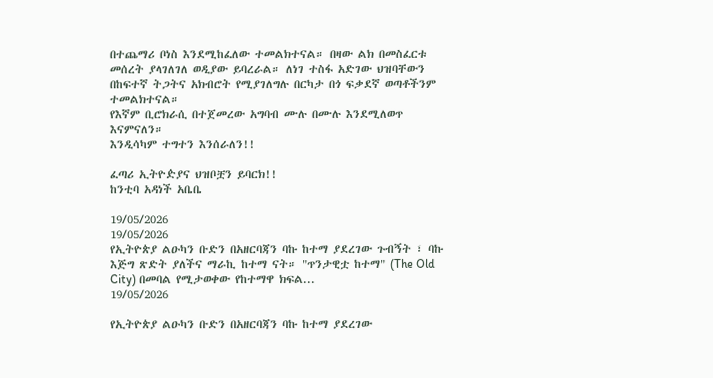በተጨማሪ ቦነስ እንደሚከፈለው ተመልክተናል። በዛው ልክ በመስፈርቱ መሰረት ያላገለገለ ወዲያው ይባረራል። ለነገ ተስፋ አድገው ህዝባቸውን በከፍተኛ ትጋትና አክብሮት የሚያገለግሉ በርካታ በጎ ፍቃደኛ ወጣቶችንም ተመልክተናል።
የእኛም ቢሮክራሲ በተጀመረው አግባብ ሙሉ በሙሉ እንደሚለወጥ እናምናለን።
እንዲሳካም ተግተን እንሰራለን!!

ፈጣሪ ኢትዮዽያና ህዝቦቿን ይባርክ!!
ከንቲባ አዳነች አቤቤ

19/05/2026
19/05/2026
የኢትዮጵያ ልዑካን ቡድን በአዘርባጃን ባኩ ከተማ ያደረገው ጉብኝት ፣ ባኩ እጅግ ጽድት ያለችና ማራኪ ከተማ ናት። "ጥንታዊቷ ከተማ" (The Old City) በመባል የሚታወቀው የከተማዋ ክፍል...
19/05/2026

የኢትዮጵያ ልዑካን ቡድን በአዘርባጃን ባኩ ከተማ ያደረገው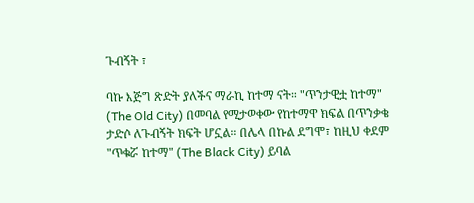ጉብኝት ፣

ባኩ እጅግ ጽድት ያለችና ማራኪ ከተማ ናት። "ጥንታዊቷ ከተማ" (The Old City) በመባል የሚታወቀው የከተማዋ ክፍል በጥንቃቄ ታድሶ ለጉብኝት ክፍት ሆኗል። በሌላ በኩል ደግሞ፣ ከዚህ ቀደም "ጥቁሯ ከተማ" (The Black City) ይባል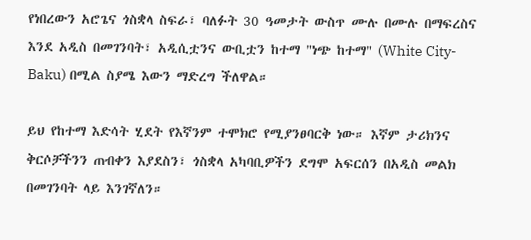የነበረውን አሮጌና ጎስቋላ ስፍራ፣ ባለፉት 30 ዓመታት ውስጥ ሙሉ በሙሉ በማፍረስና እንደ አዲስ በመገንባት፣ አዲሲቷንና ውቢቷን ከተማ "ነጭ ከተማ" (White City-Baku) በሚል ስያሜ እውን ማድረግ ችለዋል።

ይህ የከተማ እድሳት ሂደት የእኛንም ተሞክሮ የሚያንፀባርቅ ነው። እኛም ታሪክንና ቅርሶቻችንን ጠብቀን እያደስን፣ ጎስቋላ አካባቢዎችን ደግሞ አፍርሰን በአዲስ መልክ በመገንባት ላይ እንገኛለን።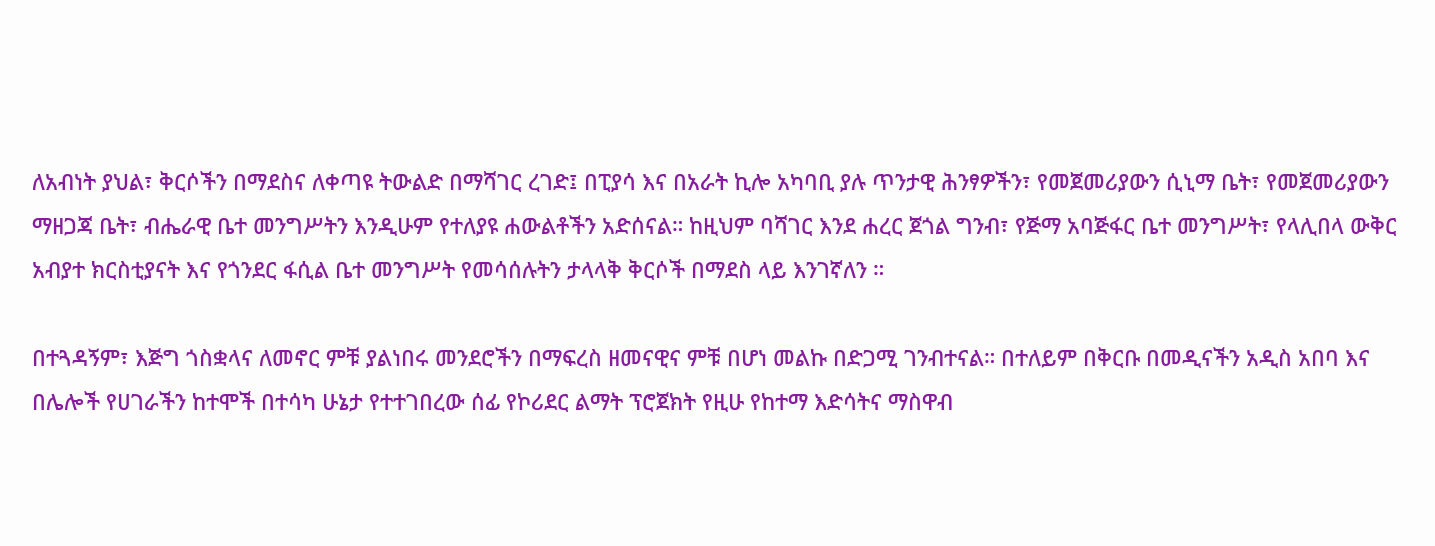ለአብነት ያህል፣ ቅርሶችን በማደስና ለቀጣዩ ትውልድ በማሻገር ረገድ፤ በፒያሳ እና በአራት ኪሎ አካባቢ ያሉ ጥንታዊ ሕንፃዎችን፣ የመጀመሪያውን ሲኒማ ቤት፣ የመጀመሪያውን ማዘጋጃ ቤት፣ ብሔራዊ ቤተ መንግሥትን እንዲሁም የተለያዩ ሐውልቶችን አድሰናል። ከዚህም ባሻገር እንደ ሐረር ጀጎል ግንብ፣ የጅማ አባጅፋር ቤተ መንግሥት፣ የላሊበላ ውቅር አብያተ ክርስቲያናት እና የጎንደር ፋሲል ቤተ መንግሥት የመሳሰሉትን ታላላቅ ቅርሶች በማደስ ላይ እንገኛለን ።

በተጓዳኝም፣ እጅግ ጎስቋላና ለመኖር ምቹ ያልነበሩ መንደሮችን በማፍረስ ዘመናዊና ምቹ በሆነ መልኩ በድጋሚ ገንብተናል። በተለይም በቅርቡ በመዲናችን አዲስ አበባ እና በሌሎች የሀገራችን ከተሞች በተሳካ ሁኔታ የተተገበረው ሰፊ የኮሪደር ልማት ፕሮጀክት የዚሁ የከተማ እድሳትና ማስዋብ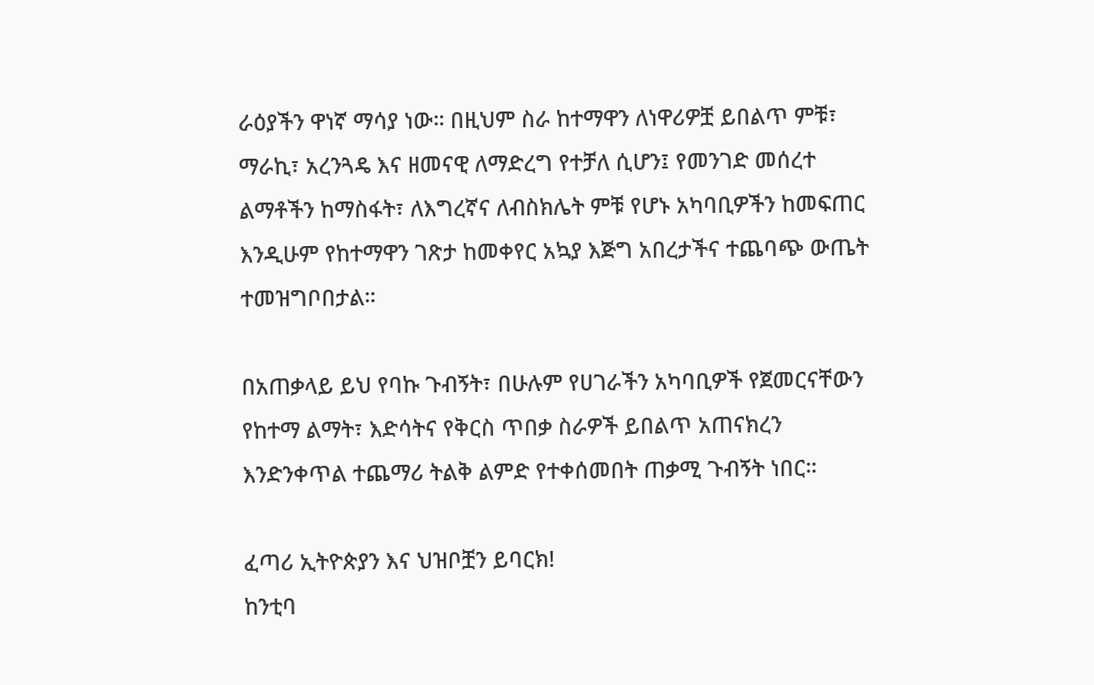ራዕያችን ዋነኛ ማሳያ ነው። በዚህም ስራ ከተማዋን ለነዋሪዎቿ ይበልጥ ምቹ፣ ማራኪ፣ አረንጓዴ እና ዘመናዊ ለማድረግ የተቻለ ሲሆን፤ የመንገድ መሰረተ ልማቶችን ከማስፋት፣ ለእግረኛና ለብስክሌት ምቹ የሆኑ አካባቢዎችን ከመፍጠር እንዲሁም የከተማዋን ገጽታ ከመቀየር አኳያ እጅግ አበረታችና ተጨባጭ ውጤት ተመዝግቦበታል።

በአጠቃላይ ይህ የባኩ ጉብኝት፣ በሁሉም የሀገራችን አካባቢዎች የጀመርናቸውን የከተማ ልማት፣ እድሳትና የቅርስ ጥበቃ ስራዎች ይበልጥ አጠናክረን እንድንቀጥል ተጨማሪ ትልቅ ልምድ የተቀሰመበት ጠቃሚ ጉብኝት ነበር።

ፈጣሪ ኢትዮጵያን እና ህዝቦቿን ይባርክ!
ከንቲባ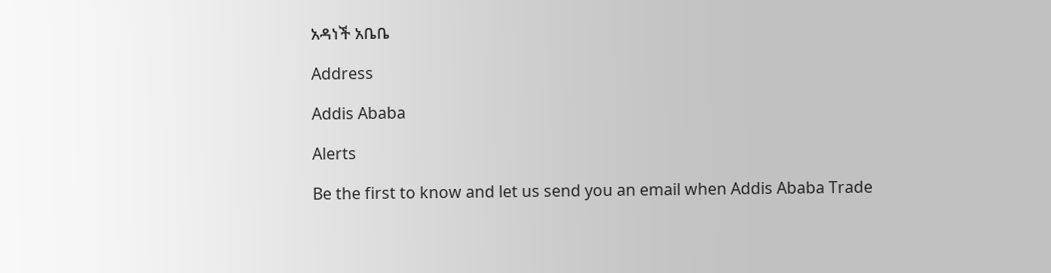አዳነች አቤቤ

Address

Addis Ababa

Alerts

Be the first to know and let us send you an email when Addis Ababa Trade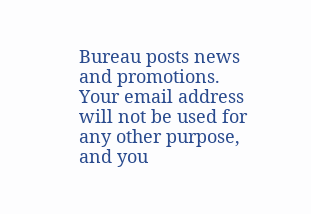Bureau posts news and promotions. Your email address will not be used for any other purpose, and you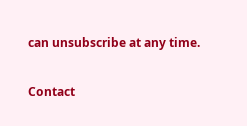can unsubscribe at any time.

Contact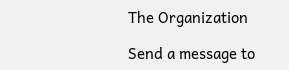The Organization

Send a message to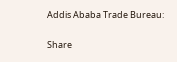Addis Ababa Trade Bureau:

Share